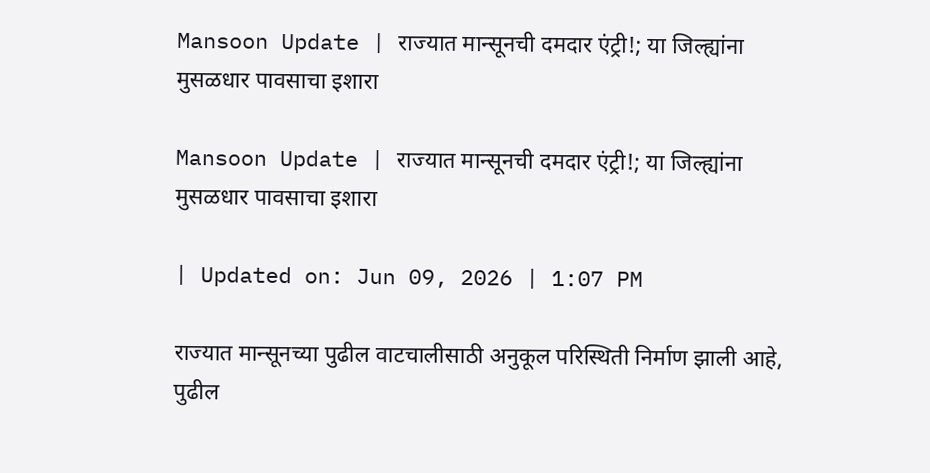Mansoon Update | राज्यात मान्सूनची दमदार एंट्री!; या जिल्ह्यांना मुसळधार पावसाचा इशारा

Mansoon Update | राज्यात मान्सूनची दमदार एंट्री!; या जिल्ह्यांना मुसळधार पावसाचा इशारा

| Updated on: Jun 09, 2026 | 1:07 PM

राज्यात मान्सूनच्या पुढील वाटचालीसाठी अनुकूल परिस्थिती निर्माण झाली आहे, पुढील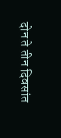दोन ते तीन दिवसांत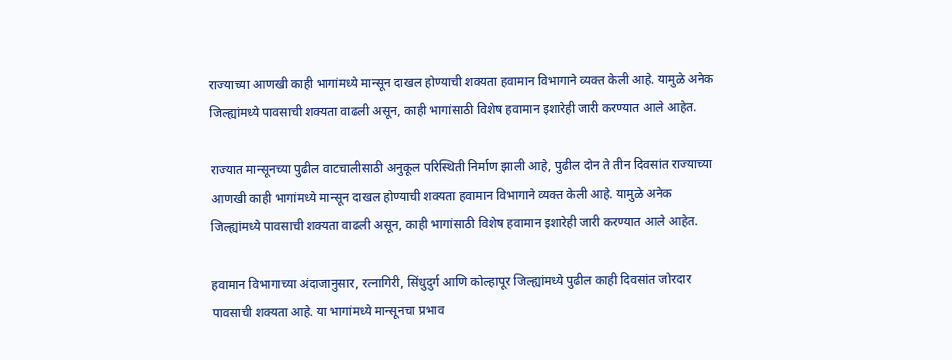राज्याच्या आणखी काही भागांमध्ये मान्सून दाखल होण्याची शक्यता हवामान विभागाने व्यक्त केली आहे. यामुळे अनेक जिल्ह्यांमध्ये पावसाची शक्यता वाढली असून, काही भागांसाठी विशेष हवामान इशारेही जारी करण्यात आले आहेत.

राज्यात मान्सूनच्या पुढील वाटचालीसाठी अनुकूल परिस्थिती निर्माण झाली आहे, पुढील दोन ते तीन दिवसांत राज्याच्या आणखी काही भागांमध्ये मान्सून दाखल होण्याची शक्यता हवामान विभागाने व्यक्त केली आहे. यामुळे अनेक जिल्ह्यांमध्ये पावसाची शक्यता वाढली असून, काही भागांसाठी विशेष हवामान इशारेही जारी करण्यात आले आहेत.

हवामान विभागाच्या अंदाजानुसार, रत्नागिरी, सिंधुदुर्ग आणि कोल्हापूर जिल्ह्यांमध्ये पुढील काही दिवसांत जोरदार पावसाची शक्यता आहे. या भागांमध्ये मान्सूनचा प्रभाव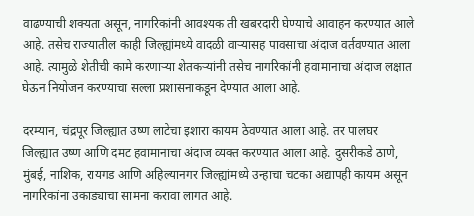वाढण्याची शक्यता असून, नागरिकांनी आवश्यक ती खबरदारी घेण्याचे आवाहन करण्यात आले आहे. तसेच राज्यातील काही जिल्ह्यांमध्ये वादळी वाऱ्यासह पावसाचा अंदाज वर्तवण्यात आला आहे. त्यामुळे शेतीची कामे करणाऱ्या शेतकऱ्यांनी तसेच नागरिकांनी हवामानाचा अंदाज लक्षात घेऊन नियोजन करण्याचा सल्ला प्रशासनाकडून देण्यात आला आहे.

दरम्यान, चंद्रपूर जिल्ह्यात उष्ण लाटेचा इशारा कायम ठेवण्यात आला आहे. तर पालघर जिल्ह्यात उष्ण आणि दमट हवामानाचा अंदाज व्यक्त करण्यात आला आहे. दुसरीकडे ठाणे, मुंबई, नाशिक, रायगड आणि अहिल्यानगर जिल्ह्यांमध्ये उन्हाचा चटका अद्यापही कायम असून नागरिकांना उकाड्याचा सामना करावा लागत आहे.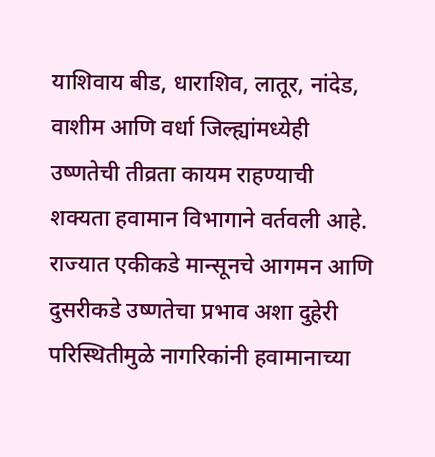याशिवाय बीड, धाराशिव, लातूर, नांदेड, वाशीम आणि वर्धा जिल्ह्यांमध्येही उष्णतेची तीव्रता कायम राहण्याची शक्यता हवामान विभागाने वर्तवली आहे. राज्यात एकीकडे मान्सूनचे आगमन आणि दुसरीकडे उष्णतेचा प्रभाव अशा दुहेरी परिस्थितीमुळे नागरिकांनी हवामानाच्या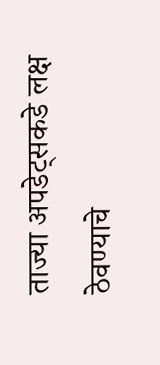ताज्या अपडेट्सकडे लक्ष ठेवण्याचे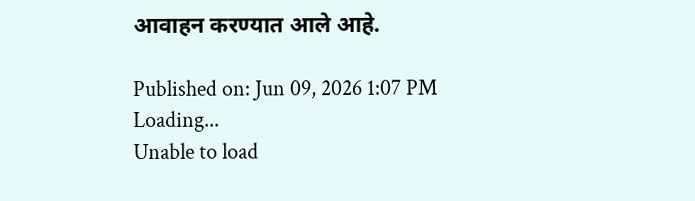आवाहन करण्यात आले आहे.

Published on: Jun 09, 2026 1:07 PM
Loading...
Unable to load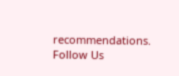recommendations.
Follow Us